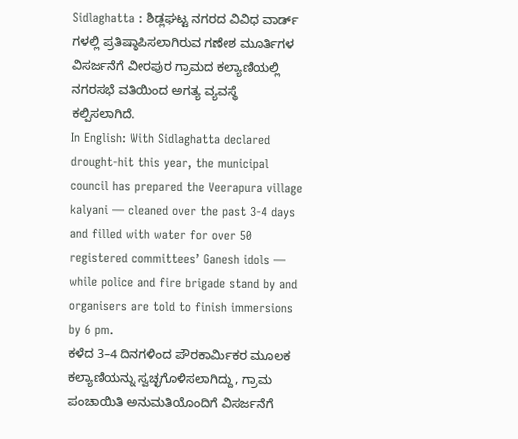Sidlaghatta : ಶಿಡ್ಲಘಟ್ಟ ನಗರದ ವಿವಿಧ ವಾರ್ಡ್ ಗಳಲ್ಲಿ ಪ್ರತಿಷ್ಠಾಪಿಸಲಾಗಿರುವ ಗಣೇಶ ಮೂರ್ತಿಗಳ ವಿಸರ್ಜನೆಗೆ ವೀರಪುರ ಗ್ರಾಮದ ಕಲ್ಯಾಣಿಯಲ್ಲಿ ನಗರಸಭೆ ವತಿಯಿಂದ ಅಗತ್ಯ ವ್ಯವಸ್ಥೆ ಕಲ್ಪಿಸಲಾಗಿದೆ.
In English: With Sidlaghatta declared drought-hit this year, the municipal council has prepared the Veerapura village kalyani — cleaned over the past 3-4 days and filled with water for over 50 registered committees’ Ganesh idols — while police and fire brigade stand by and organisers are told to finish immersions by 6 pm.
ಕಳೆದ 3–4 ದಿನಗಳಿಂದ ಪೌರಕಾರ್ಮಿಕರ ಮೂಲಕ ಕಲ್ಯಾಣಿಯನ್ನು ಸ್ವಚ್ಛಗೊಳಿಸಲಾಗಿದ್ದು, ಗ್ರಾಮ ಪಂಚಾಯಿತಿ ಅನುಮತಿಯೊಂದಿಗೆ ವಿಸರ್ಜನೆಗೆ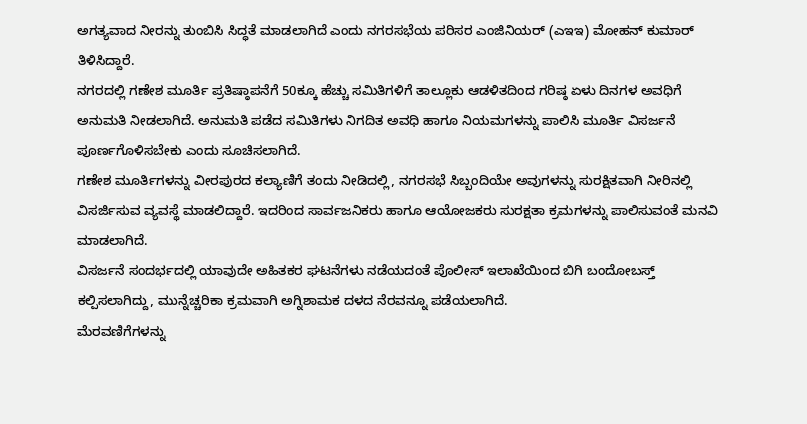ಅಗತ್ಯವಾದ ನೀರನ್ನು ತುಂಬಿಸಿ ಸಿದ್ಧತೆ ಮಾಡಲಾಗಿದೆ ಎಂದು ನಗರಸಭೆಯ ಪರಿಸರ ಎಂಜಿನಿಯರ್ (ಎಇಇ) ಮೋಹನ್ ಕುಮಾರ್ ತಿಳಿಸಿದ್ದಾರೆ.
ನಗರದಲ್ಲಿ ಗಣೇಶ ಮೂರ್ತಿ ಪ್ರತಿಷ್ಠಾಪನೆಗೆ 50ಕ್ಕೂ ಹೆಚ್ಚು ಸಮಿತಿಗಳಿಗೆ ತಾಲ್ಲೂಕು ಆಡಳಿತದಿಂದ ಗರಿಷ್ಠ ಏಳು ದಿನಗಳ ಅವಧಿಗೆ ಅನುಮತಿ ನೀಡಲಾಗಿದೆ. ಅನುಮತಿ ಪಡೆದ ಸಮಿತಿಗಳು ನಿಗದಿತ ಅವಧಿ ಹಾಗೂ ನಿಯಮಗಳನ್ನು ಪಾಲಿಸಿ ಮೂರ್ತಿ ವಿಸರ್ಜನೆ ಪೂರ್ಣಗೊಳಿಸಬೇಕು ಎಂದು ಸೂಚಿಸಲಾಗಿದೆ.
ಗಣೇಶ ಮೂರ್ತಿಗಳನ್ನು ವೀರಪುರದ ಕಲ್ಯಾಣಿಗೆ ತಂದು ನೀಡಿದಲ್ಲಿ, ನಗರಸಭೆ ಸಿಬ್ಬಂದಿಯೇ ಅವುಗಳನ್ನು ಸುರಕ್ಷಿತವಾಗಿ ನೀರಿನಲ್ಲಿ ವಿಸರ್ಜಿಸುವ ವ್ಯವಸ್ಥೆ ಮಾಡಲಿದ್ದಾರೆ. ಇದರಿಂದ ಸಾರ್ವಜನಿಕರು ಹಾಗೂ ಆಯೋಜಕರು ಸುರಕ್ಷತಾ ಕ್ರಮಗಳನ್ನು ಪಾಲಿಸುವಂತೆ ಮನವಿ ಮಾಡಲಾಗಿದೆ.
ವಿಸರ್ಜನೆ ಸಂದರ್ಭದಲ್ಲಿ ಯಾವುದೇ ಅಹಿತಕರ ಘಟನೆಗಳು ನಡೆಯದಂತೆ ಪೊಲೀಸ್ ಇಲಾಖೆಯಿಂದ ಬಿಗಿ ಬಂದೋಬಸ್ತ್ ಕಲ್ಪಿಸಲಾಗಿದ್ದು, ಮುನ್ನೆಚ್ಚರಿಕಾ ಕ್ರಮವಾಗಿ ಅಗ್ನಿಶಾಮಕ ದಳದ ನೆರವನ್ನೂ ಪಡೆಯಲಾಗಿದೆ.
ಮೆರವಣಿಗೆಗಳನ್ನು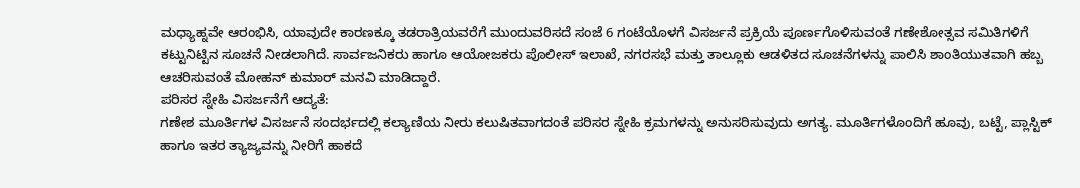ಮಧ್ಯಾಹ್ನವೇ ಆರಂಭಿಸಿ, ಯಾವುದೇ ಕಾರಣಕ್ಕೂ ತಡರಾತ್ರಿಯವರೆಗೆ ಮುಂದುವರಿಸದೆ ಸಂಜೆ 6 ಗಂಟೆಯೊಳಗೆ ವಿಸರ್ಜನೆ ಪ್ರಕ್ರಿಯೆ ಪೂರ್ಣಗೊಳಿಸುವಂತೆ ಗಣೇಶೋತ್ಸವ ಸಮಿತಿಗಳಿಗೆ ಕಟ್ಟುನಿಟ್ಟಿನ ಸೂಚನೆ ನೀಡಲಾಗಿದೆ. ಸಾರ್ವಜನಿಕರು ಹಾಗೂ ಆಯೋಜಕರು ಪೊಲೀಸ್ ಇಲಾಖೆ, ನಗರಸಭೆ ಮತ್ತು ತಾಲ್ಲೂಕು ಆಡಳಿತದ ಸೂಚನೆಗಳನ್ನು ಪಾಲಿಸಿ ಶಾಂತಿಯುತವಾಗಿ ಹಬ್ಬ ಆಚರಿಸುವಂತೆ ಮೋಹನ್ ಕುಮಾರ್ ಮನವಿ ಮಾಡಿದ್ದಾರೆ.
ಪರಿಸರ ಸ್ನೇಹಿ ವಿಸರ್ಜನೆಗೆ ಆದ್ಯತೆ:
ಗಣೇಶ ಮೂರ್ತಿಗಳ ವಿಸರ್ಜನೆ ಸಂದರ್ಭದಲ್ಲಿ ಕಲ್ಯಾಣಿಯ ನೀರು ಕಲುಷಿತವಾಗದಂತೆ ಪರಿಸರ ಸ್ನೇಹಿ ಕ್ರಮಗಳನ್ನು ಅನುಸರಿಸುವುದು ಅಗತ್ಯ. ಮೂರ್ತಿಗಳೊಂದಿಗೆ ಹೂವು, ಬಟ್ಟೆ, ಪ್ಲಾಸ್ಟಿಕ್ ಹಾಗೂ ಇತರ ತ್ಯಾಜ್ಯವನ್ನು ನೀರಿಗೆ ಹಾಕದೆ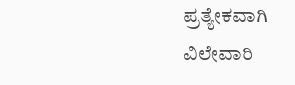ಪ್ರತ್ಯೇಕವಾಗಿ ವಿಲೇವಾರಿ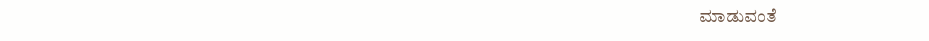ಮಾಡುವಂತೆ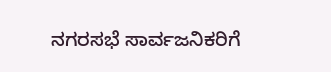ನಗರಸಭೆ ಸಾರ್ವಜನಿಕರಿಗೆ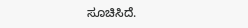ಸೂಚಿಸಿದೆ.